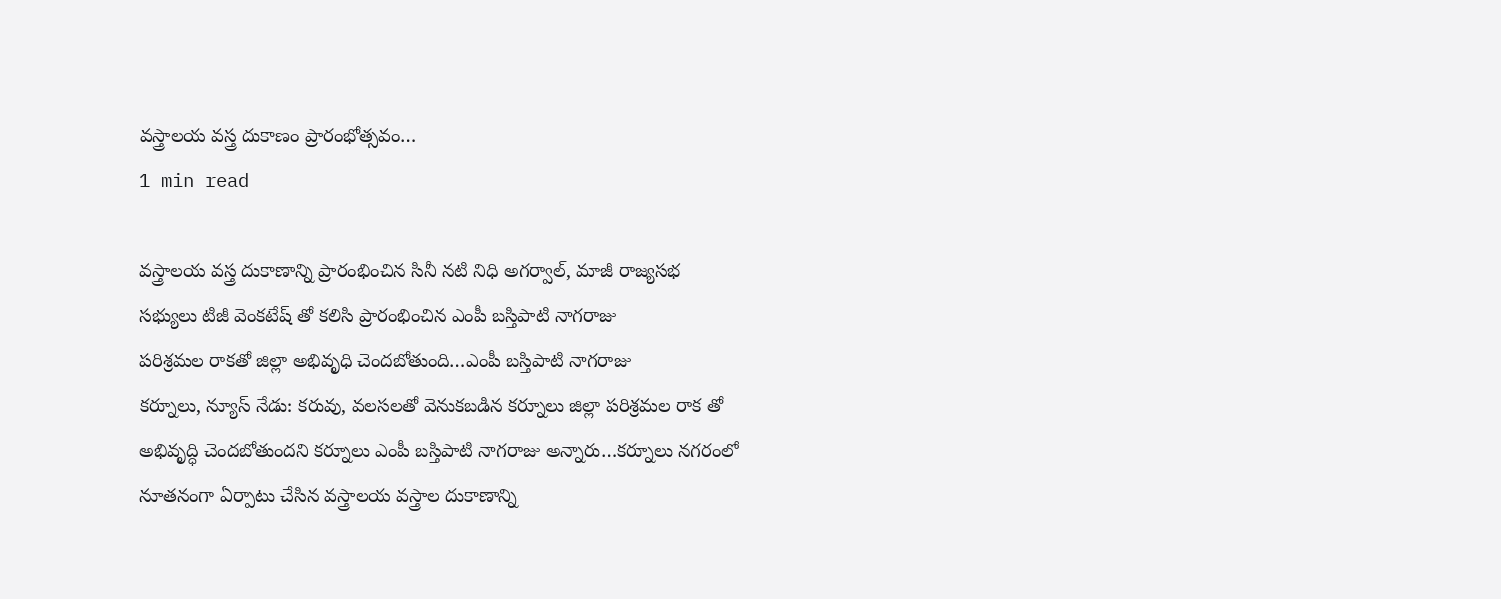వస్త్రాలయ వస్త్ర దుకాణం ప్రారంభోత్సవం…
1 min read

వస్త్రాలయ వస్త్ర దుకాణాన్ని ప్రారంభించిన సినీ నటి నిధి అగర్వాల్, మాజీ రాజ్యసభ
సభ్యులు టిజీ వెంకటేష్ తో కలిసి ప్రారంభించిన ఎంపీ బస్తిపాటి నాగరాజు
పరిశ్రమల రాకతో జిల్లా అభివృధి చెందబోతుంది…ఎంపీ బస్తిపాటి నాగరాజు
కర్నూలు, న్యూస్ నేడు: కరువు, వలసలతో వెనుకబడిన కర్నూలు జిల్లా పరిశ్రమల రాక తో అభివృద్ధి చెందబోతుందని కర్నూలు ఎంపీ బస్తిపాటి నాగరాజు అన్నారు…కర్నూలు నగరంలో నూతనంగా ఏర్పాటు చేసిన వస్త్రాలయ వస్త్రాల దుకాణాన్ని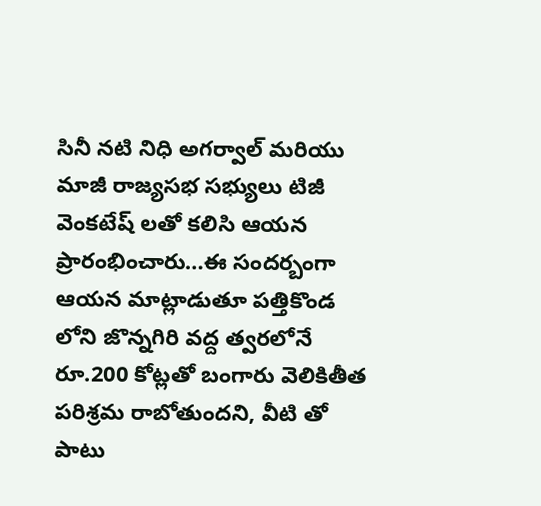సినీ నటి నిధి అగర్వాల్ మరియు మాజీ రాజ్యసభ సభ్యులు టిజీ వెంకటేష్ లతో కలిసి ఆయన ప్రారంభించారు…ఈ సందర్బంగా ఆయన మాట్లాడుతూ పత్తికొండ లోని జొన్నగిరి వద్ద త్వరలోనే రూ.200 కోట్లతో బంగారు వెలికితీత పరిశ్రమ రాబోతుందని, వీటి తో పాటు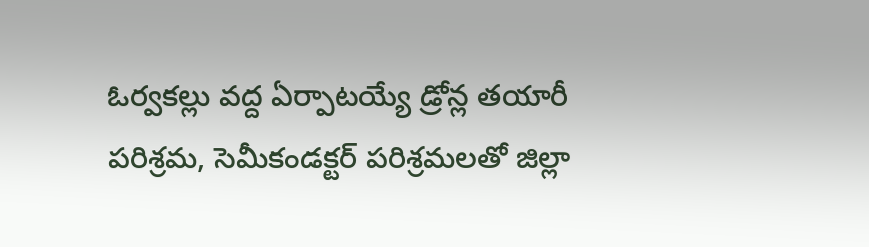ఓర్వకల్లు వద్ద ఏర్పాటయ్యే డ్రోన్ల తయారీ పరిశ్రమ, సెమీకండక్టర్ పరిశ్రమలతో జిల్లా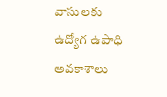వాసులకు ఉద్యోగ ఉపాధి అవకాశాలు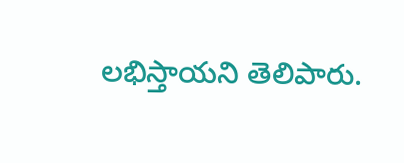లభిస్తాయని తెలిపారు.